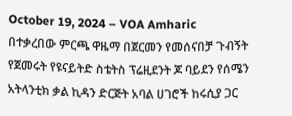October 19, 2024 – VOA Amharic
በተቃረበው ምርጫ ዋዜማ በጀርመን የመሰናበቻ ጉብኝት የጀመሩት የዩናይትድ ስቴትስ ፕሬዚደንት ጆ ባይደን የሰሜን አትላንቲክ ቃል ኪዳን ድርጅት አባል ሀገሮች ከሩሲያ ጋር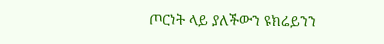ጦርነት ላይ ያለችውን ዩክሬይንን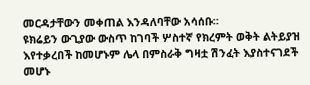መርዳታቸውን መቀጠል እንዳለባቸው አሳሰቡ።
ዩክሬይን ውጊያው ውስጥ ከገባች ሦስተኛ የክረምት ወቅት ልትይያዝ እየተቃረበች ከመሆኑም ሌላ በምስራቅ ግዛቷ ሽንፈት እያስተናገደች መሆኑ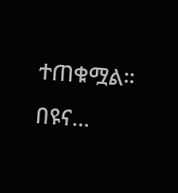ተጠቁሟል። በዩና…